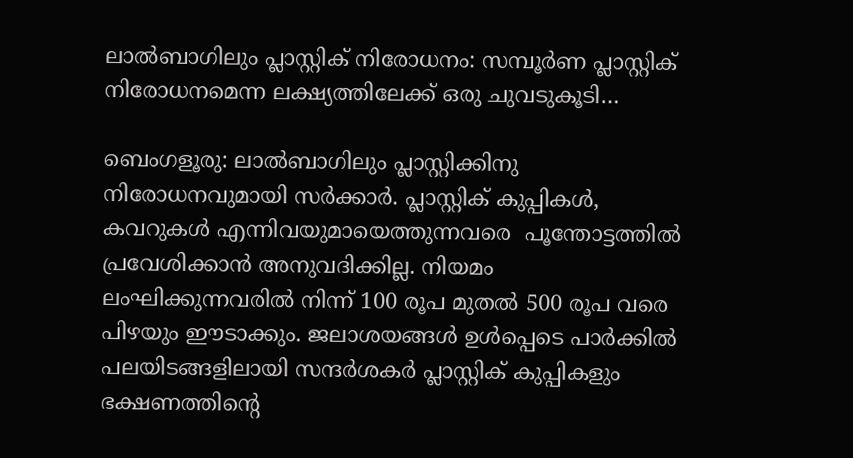ലാൽബാഗിലും പ്ലാസ്റ്റിക് നിരോധനം: സമ്പൂർണ പ്ലാസ്റ്റിക് നിരോധനമെന്ന ലക്ഷ്യത്തിലേക്ക് ഒരു ചുവടുകൂടി…

ബെംഗളൂരു: ലാൽബാഗിലും പ്ലാസ്റ്റിക്കിനു നിരോധനവുമായി സർക്കാർ. പ്ലാസ്റ്റിക് കുപ്പികൾ, കവറുകൾ എന്നിവയുമായെത്തുന്നവരെ  പൂന്തോട്ടത്തിൽ പ്രവേശിക്കാൻ അനുവദിക്കില്ല. നിയമം ലംഘിക്കുന്നവരിൽ നിന്ന് 100 രൂപ മുതൽ 500 രൂപ വരെ പിഴയും ഈടാക്കും. ജലാശയങ്ങൾ ഉൾപ്പെടെ പാർക്കിൽ പലയിടങ്ങളിലായി സന്ദർശകർ പ്ലാസ്റ്റിക് കുപ്പികളും ഭക്ഷണത്തിന്റെ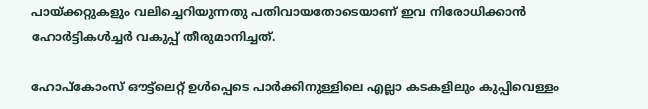പായ്ക്കറ്റുകളും വലിച്ചെറിയുന്നതു പതിവായതോടെയാണ് ഇവ നിരോധിക്കാൻ ഹോർട്ടികൾച്ചർ വകുപ്പ് തീരുമാനിച്ചത്.

ഹോപ്കോംസ് ഔട്ട്‌ലെറ്റ് ഉൾപ്പെടെ പാർക്കിനുള്ളിലെ എല്ലാ കടകളിലും കുപ്പിവെള്ളം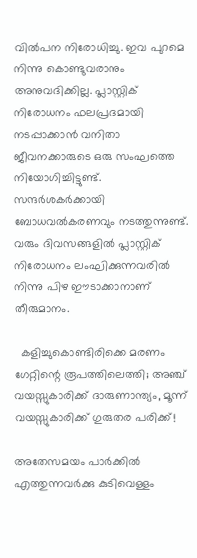വിൽപന നിരോധിച്ചു. ഇവ പുറമെ നിന്നു കൊണ്ടുവരാനും അനുവദിക്കില്ല. പ്ലാസ്റ്റിക് നിരോധനം ഫലപ്രദമായി നടപ്പാക്കാൻ വനിതാ ജീവനക്കാരുടെ ഒരു സംഘത്തെ നിയോഗിച്ചിട്ടുണ്ട്. സന്ദർശകർക്കായി ബോധവൽകരണവും നടത്തുന്നുണ്ട്. വരും ദിവസങ്ങളിൽ പ്ലാസ്റ്റിക് നിരോധനം ലംഘിക്കുന്നവരിൽ നിന്നു പിഴ ഈടാക്കാനാണ് തീരുമാനം.

  കളിച്ചുകൊണ്ടിരിക്കെ മരണം ഗേറ്റിന്റെ രൂപത്തിലെത്തി; അഞ്ച് വയസ്സുകാരിക്ക് ദാരുണാന്ത്യം, മൂന്ന് വയസ്സുകാരിക്ക് ഗുരുതര പരിക്ക്!

അതേസമയം പാർക്കിൽ എത്തുന്നവർക്കു കുടിവെള്ളം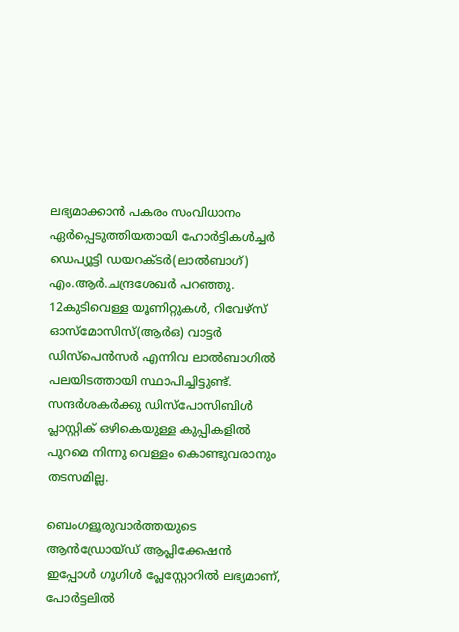ലഭ്യമാക്കാൻ പകരം സംവിധാനം ഏർപ്പെടുത്തിയതായി ഹോർട്ടികൾച്ചർ ഡെപ്യൂട്ടി ഡയറക്ടർ(ലാൽബാഗ്) എം.ആർ.ചന്ദ്രശേഖർ പറഞ്ഞു. 12കുടിവെള്ള യൂണിറ്റുകൾ, റിവേഴ്സ് ഓസ്മോസിസ്(ആർഒ) വാട്ടർ ഡിസ്പെൻസർ എന്നിവ ലാൽബാഗിൽ പലയിടത്തായി സ്ഥാപിച്ചിട്ടുണ്ട്. സന്ദർശകർക്കു ഡിസ്പോസിബിൾ പ്ലാസ്റ്റിക് ഒഴികെയുള്ള കുപ്പികളിൽ പുറമെ നിന്നു വെള്ളം കൊണ്ടുവരാനും തടസമില്ല.

ബെംഗളൂരുവാർത്തയുടെ ആൻഡ്രോയ്ഡ് ആപ്ലിക്കേഷൻ ഇപ്പോൾ ഗൂഗിൾ പ്ലേസ്റ്റോറിൽ ലഭ്യമാണ്, പോർട്ടലിൽ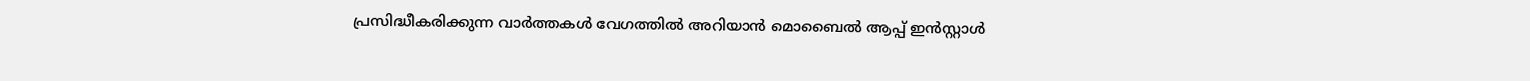പ്രസിദ്ധീകരിക്കുന്ന വാർത്തകൾ വേഗത്തിൽ അറിയാൻ മൊബൈൽ ആപ്പ് ഇൻസ്റ്റാൾ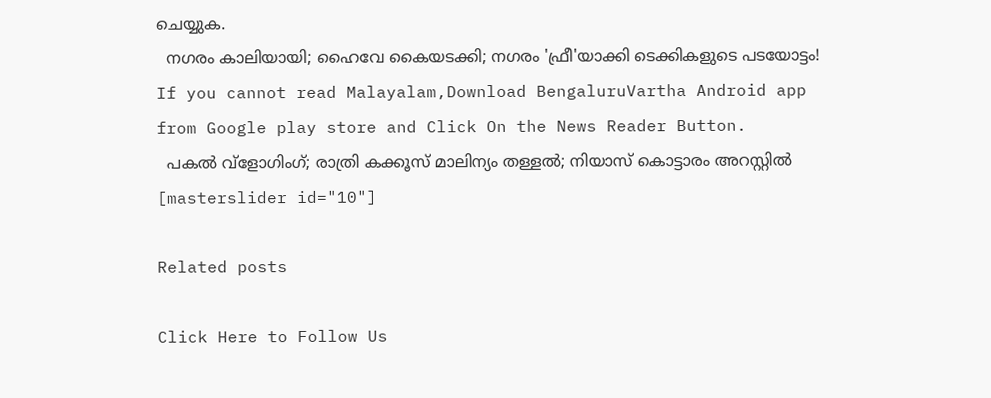ചെയ്യുക.
  നഗരം കാലിയായി; ഹൈവേ കൈയടക്കി; നഗരം 'ഫ്രീ'യാക്കി ടെക്കികളുടെ പടയോട്ടം!
If you cannot read Malayalam,Download BengaluruVartha Android app from Google play store and Click On the News Reader Button.
  പകല്‍ വ്‌ളോഗിംഗ്; രാത്രി കക്കൂസ് മാലിന്യം തള്ളല്‍; നിയാസ് കൊട്ടാരം അറസ്റ്റില്‍
[masterslider id="10"]

Related posts

Click Here to Follow Us